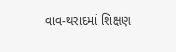વાવ-થરાદમાં શિક્ષણ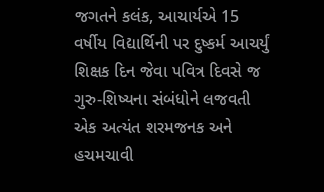જગતને કલંક, આચાર્યએ 15 વર્ષીય વિદ્યાર્થિની પર દુષ્કર્મ આચર્યું
શિક્ષક દિન જેવા પવિત્ર દિવસે જ ગુરુ-શિષ્યના સંબંધોને લજવતી એક અત્યંત શરમજનક અને હચમચાવી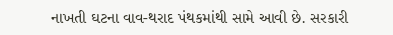નાખતી ઘટના વાવ-થરાદ પંથકમાંથી સામે આવી છે. સરકારી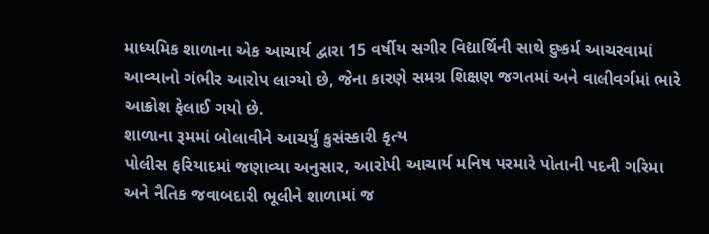માધ્યમિક શાળાના એક આચાર્ય દ્વારા 15 વર્ષીય સગીર વિદ્યાર્થિની સાથે દુષ્કર્મ આચરવામાં આવ્યાનો ગંભીર આરોપ લાગ્યો છે, જેના કારણે સમગ્ર શિક્ષણ જગતમાં અને વાલીવર્ગમાં ભારે આક્રોશ ફેલાઈ ગયો છે.
શાળાના રૂમમાં બોલાવીને આચર્યું કુસંસ્કારી કૃત્ય
પોલીસ ફરિયાદમાં જણાવ્યા અનુસાર, આરોપી આચાર્ય મનિષ પરમારે પોતાની પદની ગરિમા અને નૈતિક જવાબદારી ભૂલીને શાળામાં જ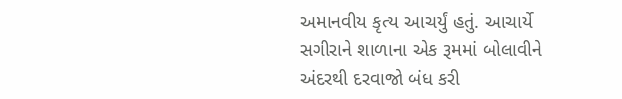અમાનવીય કૃત્ય આચર્યું હતું. આચાર્યે સગીરાને શાળાના એક રૂમમાં બોલાવીને અંદરથી દરવાજો બંધ કરી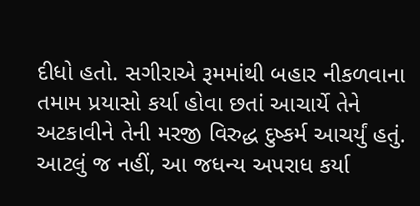દીધો હતો. સગીરાએ રૂમમાંથી બહાર નીકળવાના તમામ પ્રયાસો કર્યા હોવા છતાં આચાર્યે તેને અટકાવીને તેની મરજી વિરુદ્ધ દુષ્કર્મ આચર્યું હતું. આટલું જ નહીં, આ જધન્ય અપરાધ કર્યા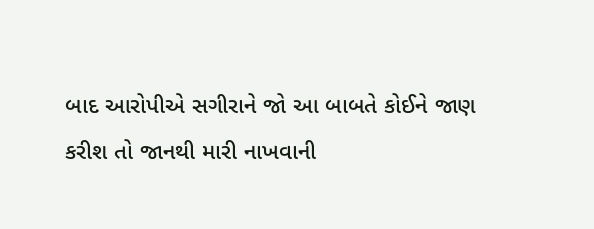બાદ આરોપીએ સગીરાને જો આ બાબતે કોઈને જાણ કરીશ તો જાનથી મારી નાખવાની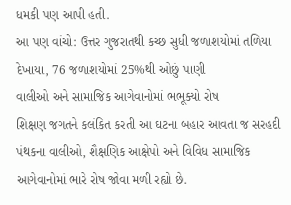ધમકી પણ આપી હતી.
આ પણ વાંચો: ઉત્તર ગુજરાતથી કચ્છ સુધી જળાશયોમાં તળિયા દેખાયા, 76 જળાશયોમાં 25%થી ઓછું પાણી
વાલીઓ અને સામાજિક આગેવાનોમાં ભભૂક્યો રોષ
શિક્ષણ જગતને કલંકિત કરતી આ ઘટના બહાર આવતા જ સરહદી પંથકના વાલીઓ, શૈક્ષણિક આક્ષેપો અને વિવિધ સામાજિક આગેવાનોમાં ભારે રોષ જોવા મળી રહ્યો છે.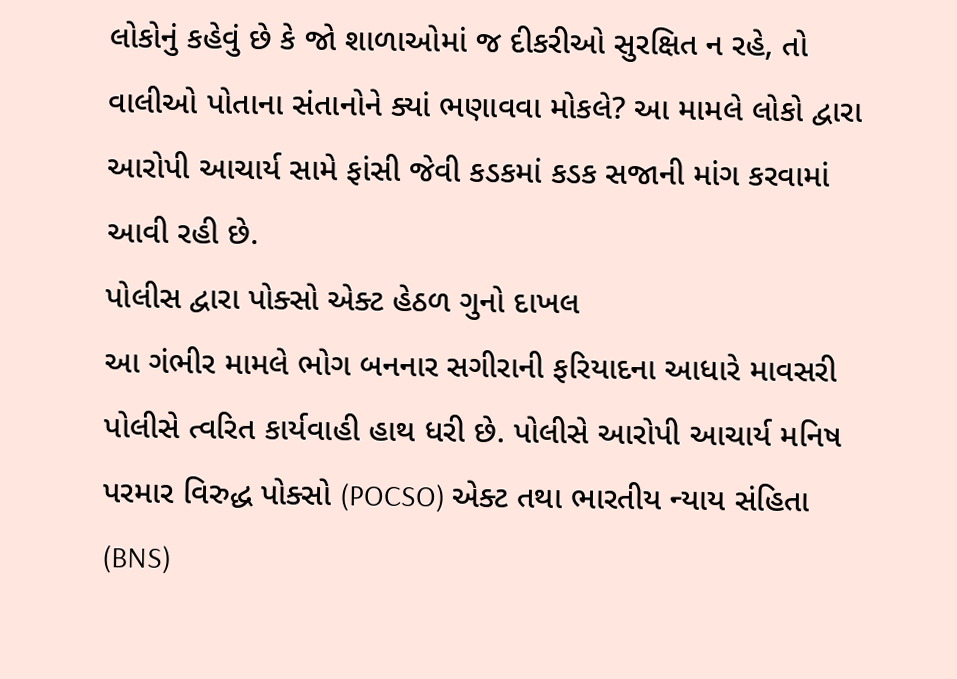લોકોનું કહેવું છે કે જો શાળાઓમાં જ દીકરીઓ સુરક્ષિત ન રહે, તો વાલીઓ પોતાના સંતાનોને ક્યાં ભણાવવા મોકલે? આ મામલે લોકો દ્વારા આરોપી આચાર્ય સામે ફાંસી જેવી કડકમાં કડક સજાની માંગ કરવામાં આવી રહી છે.
પોલીસ દ્વારા પોક્સો એક્ટ હેઠળ ગુનો દાખલ
આ ગંભીર મામલે ભોગ બનનાર સગીરાની ફરિયાદના આધારે માવસરી પોલીસે ત્વરિત કાર્યવાહી હાથ ધરી છે. પોલીસે આરોપી આચાર્ય મનિષ પરમાર વિરુદ્ધ પોક્સો (POCSO) એક્ટ તથા ભારતીય ન્યાય સંહિતા (BNS)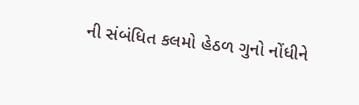ની સંબંધિત કલમો હેઠળ ગુનો નોંધીને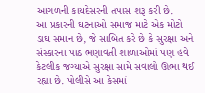આગળની કાયદેસરની તપાસ શરૂ કરી છે.
આ પ્રકારની ઘટનાઓ સમાજ માટે એક મોટો ડાઘ સમાન છે, જે સાબિત કરે છે કે સુરક્ષા અને સંસ્કારના પાઠ ભણાવતી શાળાઓમાં પણ હવે કેટલીક જગ્યાએ સુરક્ષા સામે સવાલો ઊભા થઈ રહ્યા છે. પોલીસે આ કેસમાં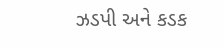ઝડપી અને કડક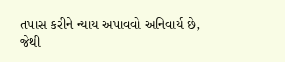તપાસ કરીને ન્યાય અપાવવો અનિવાર્ય છે, જેથી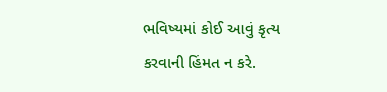ભવિષ્યમાં કોઈ આવું કૃત્ય કરવાની હિંમત ન કરે.